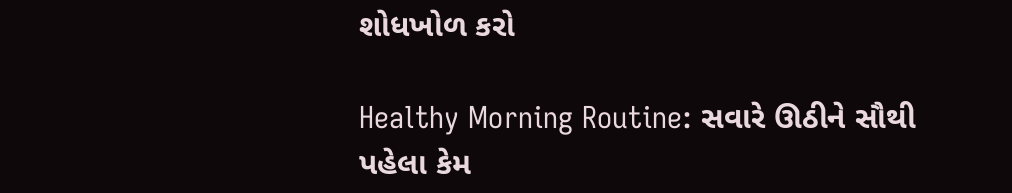શોધખોળ કરો

Healthy Morning Routine: સવારે ઊઠીને સૌથી પહેલા કેમ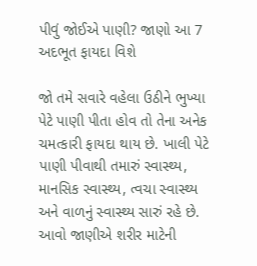પીવું જોઈએ પાણી? જાણો આ 7 અદભૂત ફાયદા વિશે

જો તમે સવારે વહેલા ઉઠીને ભુખ્યા પેટે પાણી પીતા હોવ તો તેના અનેક ચમત્કારી ફાયદા થાય છે. ખાલી પેટે પાણી પીવાથી તમારું સ્વાસ્થ્ય, માનસિક સ્વાસ્થ્ય, ત્વચા સ્વાસ્થ્ય અને વાળનું સ્વાસ્થ્ય સારું રહે છે. આવો જાણીએ શરીર માટેની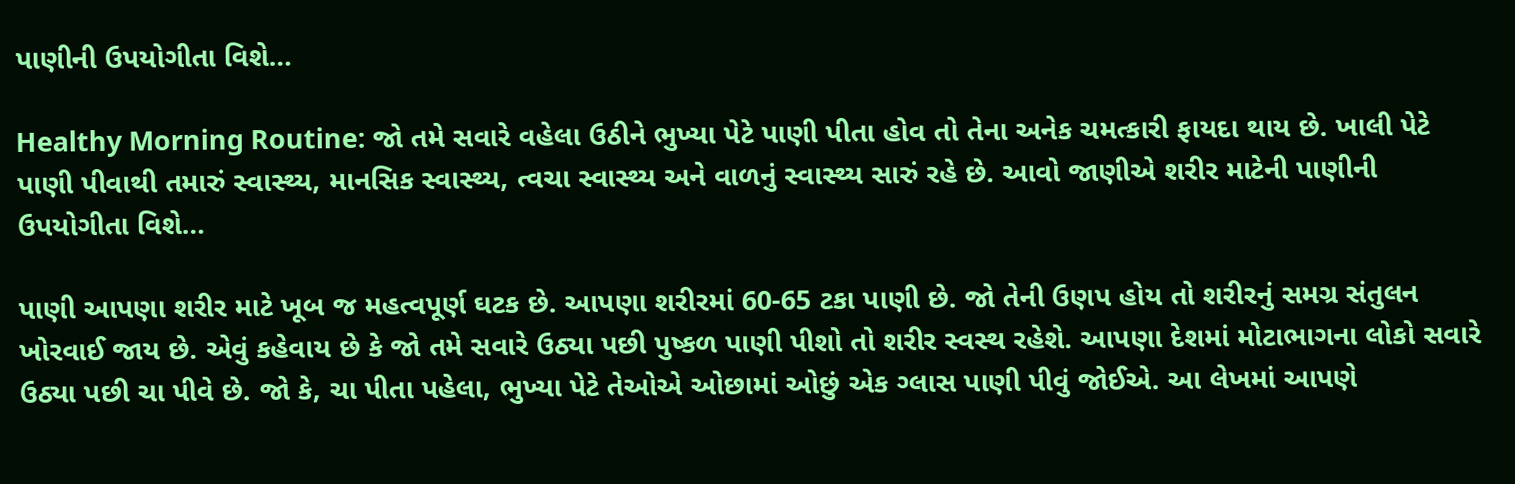પાણીની ઉપયોગીતા વિશે…

Healthy Morning Routine: જો તમે સવારે વહેલા ઉઠીને ભુખ્યા પેટે પાણી પીતા હોવ તો તેના અનેક ચમત્કારી ફાયદા થાય છે. ખાલી પેટે પાણી પીવાથી તમારું સ્વાસ્થ્ય, માનસિક સ્વાસ્થ્ય, ત્વચા સ્વાસ્થ્ય અને વાળનું સ્વાસ્થ્ય સારું રહે છે. આવો જાણીએ શરીર માટેની પાણીની ઉપયોગીતા વિશે…

પાણી આપણા શરીર માટે ખૂબ જ મહત્વપૂર્ણ ઘટક છે. આપણા શરીરમાં 60-65 ટકા પાણી છે. જો તેની ઉણપ હોય તો શરીરનું સમગ્ર સંતુલન ખોરવાઈ જાય છે. એવું કહેવાય છે કે જો તમે સવારે ઉઠ્યા પછી પુષ્કળ પાણી પીશો તો શરીર સ્વસ્થ રહેશે. આપણા દેશમાં મોટાભાગના લોકો સવારે ઉઠ્યા પછી ચા પીવે છે. જો કે, ચા પીતા પહેલા, ભુખ્યા પેટે તેઓએ ઓછામાં ઓછું એક ગ્લાસ પાણી પીવું જોઈએ. આ લેખમાં આપણે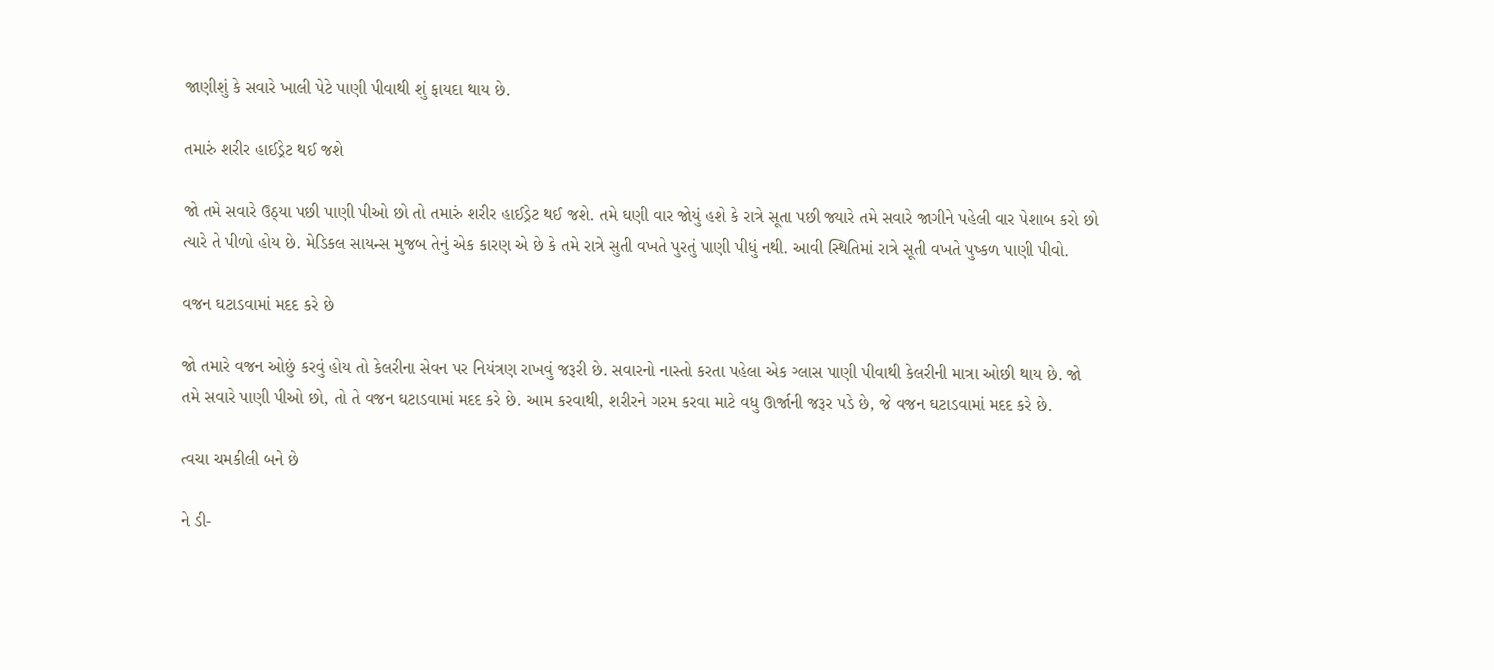જાણીશું કે સવારે ખાલી પેટે પાણી પીવાથી શું ફાયદા થાય છે.

તમારું શરીર હાઈડ્રેટ થઈ જશે

જો તમે સવારે ઉઠ્યા પછી પાણી પીઓ છો તો તમારું શરીર હાઈડ્રેટ થઈ જશે. તમે ઘણી વાર જોયું હશે કે રાત્રે સૂતા પછી જ્યારે તમે સવારે જાગીને પહેલી વાર પેશાબ કરો છો ત્યારે તે પીળો હોય છે. મેડિકલ સાયન્સ મુજબ તેનું એક કારણ એ છે કે તમે રાત્રે સુતી વખતે પુરતું પાણી પીધું નથી. આવી સ્થિતિમાં રાત્રે સૂતી વખતે પુષ્કળ પાણી પીવો.

વજન ઘટાડવામાં મદદ કરે છે

જો તમારે વજન ઓછું કરવું હોય તો કેલરીના સેવન પર નિયંત્રણ રાખવું જરૂરી છે. સવારનો નાસ્તો કરતા પહેલા એક ગ્લાસ પાણી પીવાથી કેલરીની માત્રા ઓછી થાય છે. જો તમે સવારે પાણી પીઓ છો, તો તે વજન ઘટાડવામાં મદદ કરે છે. આમ કરવાથી, શરીરને ગરમ કરવા માટે વધુ ઊર્જાની જરૂર પડે છે, જે વજન ઘટાડવામાં મદદ કરે છે.

ત્વચા ચમકીલી બને છે

ને ડી-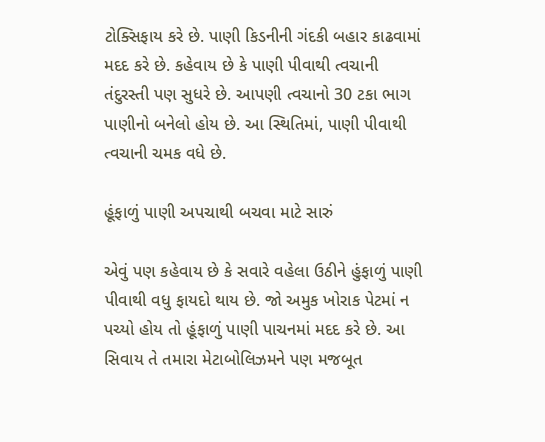ટોક્સિફાય કરે છે. પાણી કિડનીની ગંદકી બહાર કાઢવામાં મદદ કરે છે. કહેવાય છે કે પાણી પીવાથી ત્વચાની તંદુરસ્તી પણ સુધરે છે. આપણી ત્વચાનો 30 ટકા ભાગ પાણીનો બનેલો હોય છે. આ સ્થિતિમાં, પાણી પીવાથી ત્વચાની ચમક વધે છે.

હૂંફાળું પાણી અપચાથી બચવા માટે સારું

એવું પણ કહેવાય છે કે સવારે વહેલા ઉઠીને હુંફાળું પાણી પીવાથી વધુ ફાયદો થાય છે. જો અમુક ખોરાક પેટમાં ન પચ્યો હોય તો હૂંફાળું પાણી પાચનમાં મદદ કરે છે. આ સિવાય તે તમારા મેટાબોલિઝમને પણ મજબૂત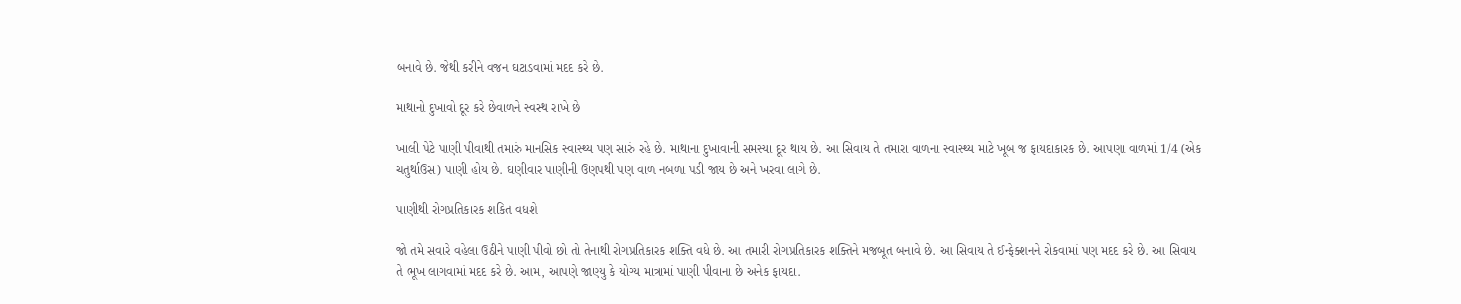બનાવે છે. જેથી કરીને વજન ઘટાડવામાં મદદ કરે છે.

માથાનો દુખાવો દૂર કરે છેવાળને સ્વસ્થ રાખે છે

ખાલી પેટે પાણી પીવાથી તમારું માનસિક સ્વાસ્થ્ય પણ સારું રહે છે. માથાના દુખાવાની સમસ્યા દૂર થાય છે. આ સિવાય તે તમારા વાળના સ્વાસ્થ્ય માટે ખૂબ જ ફાયદાકારક છે. આપણા વાળમાં 1/4 (એક ચતુર્થાઉસ) પાણી હોય છે. ઘણીવાર પાણીની ઉણપથી પણ વાળ નબળા પડી જાય છે અને ખરવા લાગે છે.

પાણીથી રોગપ્રતિકારક શકિત વધશે

જો તમે સવારે વહેલા ઉઠીને પાણી પીવો છો તો તેનાથી રોગપ્રતિકારક શક્તિ વધે છે. આ તમારી રોગપ્રતિકારક શક્તિને મજબૂત બનાવે છે. આ સિવાય તે ઈન્ફેક્શનને રોકવામાં પણ મદદ કરે છે. આ સિવાય તે ભૂખ લાગવામાં મદદ કરે છે. આમ, આપણે જાણ્યુ કે યોગ્ય માત્રામાં પાણી પીવાના છે અનેક ફાયદા.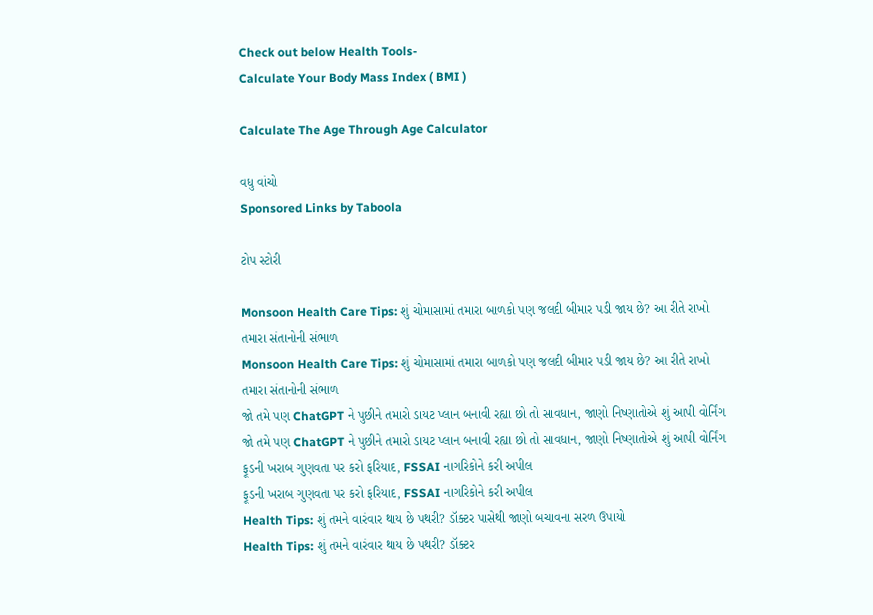Check out below Health Tools-
Calculate Your Body Mass Index ( BMI )

Calculate The Age Through Age Calculator

વધુ વાંચો
Sponsored Links by Taboola

ટોપ સ્ટોરી

Monsoon Health Care Tips: શું ચોમાસામાં તમારા બાળકો પણ જલદી બીમાર પડી જાય છે? આ રીતે રાખો તમારા સંતાનોની સંભાળ
Monsoon Health Care Tips: શું ચોમાસામાં તમારા બાળકો પણ જલદી બીમાર પડી જાય છે? આ રીતે રાખો તમારા સંતાનોની સંભાળ
જો તમે પણ ChatGPT ને પુછીને તમારો ડાયટ પ્લાન બનાવી રહ્યા છો તો સાવધાન, જાણો નિષ્ણાતોએ શું આપી વોર્નિંગ
જો તમે પણ ChatGPT ને પુછીને તમારો ડાયટ પ્લાન બનાવી રહ્યા છો તો સાવધાન, જાણો નિષ્ણાતોએ શું આપી વોર્નિંગ
ફૂડની ખરાબ ગુણવતા પર કરો ફરિયાદ, FSSAI નાગરિકોને કરી અપીલ
ફૂડની ખરાબ ગુણવતા પર કરો ફરિયાદ, FSSAI નાગરિકોને કરી અપીલ
Health Tips: શું તમને વારંવાર થાય છે પથરી? ડૉક્ટર પાસેથી જાણો બચાવના સરળ ઉપાયો
Health Tips: શું તમને વારંવાર થાય છે પથરી? ડૉક્ટર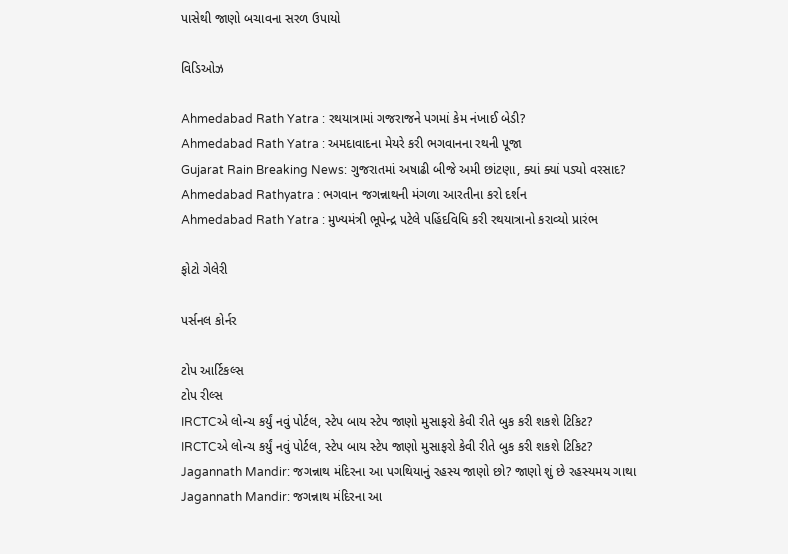પાસેથી જાણો બચાવના સરળ ઉપાયો

વિડિઓઝ

Ahmedabad Rath Yatra : રથયાત્રામાં ગજરાજને પગમાં કેમ નંખાઈ બેડી?
Ahmedabad Rath Yatra : અમદાવાદના મેયરે કરી ભગવાનના રથની પૂજા
Gujarat Rain Breaking News: ગુજરાતમાં અષાઢી બીજે અમી છાંટણા, ક્યાં ક્યાં પડ્યો વરસાદ?
Ahmedabad Rathyatra : ભગવાન જગન્નાથની મંગળા આરતીના કરો દર્શન
Ahmedabad Rath Yatra : મુખ્યમંત્રી ભૂપેન્દ્ર પટેલે પહિંદવિધિ કરી રથયાત્રાનો કરાવ્યો પ્રારંભ

ફોટો ગેલેરી

પર્સનલ કોર્નર

ટોપ આર્ટિકલ્સ
ટોપ રીલ્સ
IRCTCએ લોન્ચ કર્યું નવું પોર્ટલ, સ્ટેપ બાય સ્ટેપ જાણો મુસાફરો કેવી રીતે બુક કરી શકશે ટિકિટ?
IRCTCએ લોન્ચ કર્યું નવું પોર્ટલ, સ્ટેપ બાય સ્ટેપ જાણો મુસાફરો કેવી રીતે બુક કરી શકશે ટિકિટ?
Jagannath Mandir: જગન્નાથ મંદિરના આ પગથિયાનું રહસ્ય જાણો છો? જાણો શું છે રહસ્યમય ગાથા
Jagannath Mandir: જગન્નાથ મંદિરના આ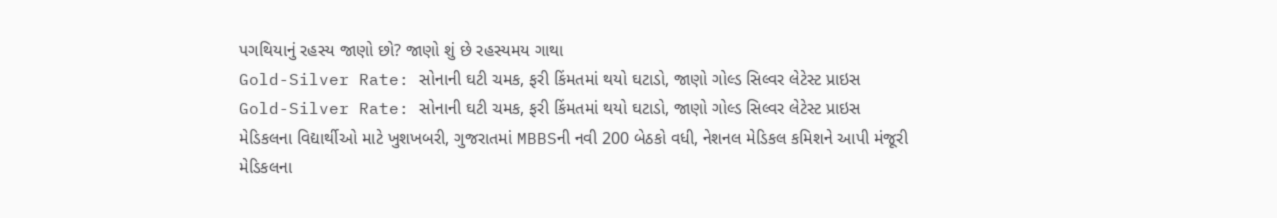પગથિયાનું રહસ્ય જાણો છો? જાણો શું છે રહસ્યમય ગાથા
Gold-Silver Rate: સોનાની ઘટી ચમક, ફરી કિંમતમાં થયો ઘટાડો, જાણો ગોલ્ડ સિલ્વર લેટેસ્ટ પ્રાઇસ
Gold-Silver Rate: સોનાની ઘટી ચમક, ફરી કિંમતમાં થયો ઘટાડો, જાણો ગોલ્ડ સિલ્વર લેટેસ્ટ પ્રાઇસ
મેડિકલના વિદ્યાર્થીઓ માટે ખુશખબરી, ગુજરાતમાં MBBSની નવી 200 બેઠકો વધી, નેશનલ મેડિકલ કમિશને આપી મંજૂરી
મેડિકલના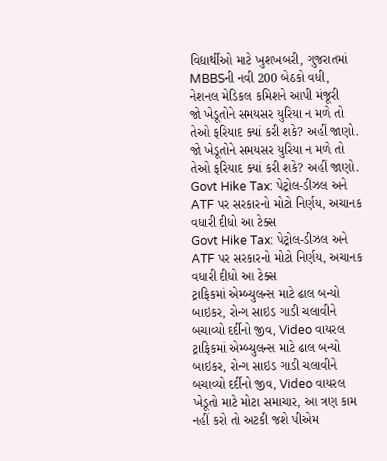વિદ્યાર્થીઓ માટે ખુશખબરી, ગુજરાતમાં MBBSની નવી 200 બેઠકો વધી, નેશનલ મેડિકલ કમિશને આપી મંજૂરી
જો ખેડૂતોને સમયસર યુરિયા ન મળે તો તેઓ ફરિયાદ ક્યાં કરી શકે? અહીં જાણો.
જો ખેડૂતોને સમયસર યુરિયા ન મળે તો તેઓ ફરિયાદ ક્યાં કરી શકે? અહીં જાણો.
Govt Hike Tax: પેટ્રોલ-ડીઝલ અને ATF પર સરકારનો મોટો નિર્ણય, અચાનક વધારી દીધો આ ટેક્સ
Govt Hike Tax: પેટ્રોલ-ડીઝલ અને ATF પર સરકારનો મોટો નિર્ણય, અચાનક વધારી દીધો આ ટેક્સ
ટ્રાફિકમાં એમ્બ્યુલન્સ માટે ઢાલ બન્યો બાઇકર, રોન્ગ સાઇડ ગાડી ચલાવીને બચાવ્યો દર્દીનો જીવ, Video વાયરલ
ટ્રાફિકમાં એમ્બ્યુલન્સ માટે ઢાલ બન્યો બાઇકર, રોન્ગ સાઇડ ગાડી ચલાવીને બચાવ્યો દર્દીનો જીવ, Video વાયરલ
ખેડૂતો માટે મોટા સમાચાર, આ ત્રણ કામ નહીં કરો તો અટકી જશે પીએમ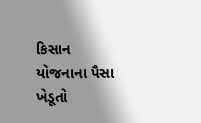કિસાન યોજનાના પૈસા
ખેડૂતો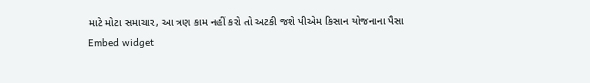માટે મોટા સમાચાર, આ ત્રણ કામ નહીં કરો તો અટકી જશે પીએમ કિસાન યોજનાના પૈસા
Embed widget